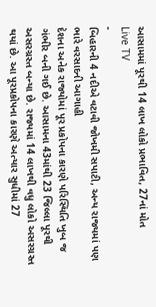આસામમાં પૂરથી 14 લાખ લોકો પ્રભાવિત, 27નાં મોત
Live TV
-
બિહારની 4 નદીએ વટાવી જોખમી સપાટી, અન્ય રાજ્યમાં પણ ભારે વરસાદની આગાહી
દેશના અનેક રાજ્યોમાં પૂર પ્રકોપના કારણે પરિસ્થિતિ ખુબ જ ગંભીર બની ગઈ છે. આસામના 43માંથી 23 જિલ્લા પૂરથી અસરગ્રસ્ત બન્યા છે. રાજ્યમાં 14 લાખથી વધુ લોકો અસરગ્રસ્ત થયાં છે. આ પૂરપ્રકોપના કારણે અત્યાર સુધીમાં 27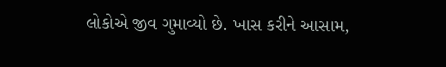લોકોએ જીવ ગુમાવ્યો છે. ખાસ કરીને આસામ,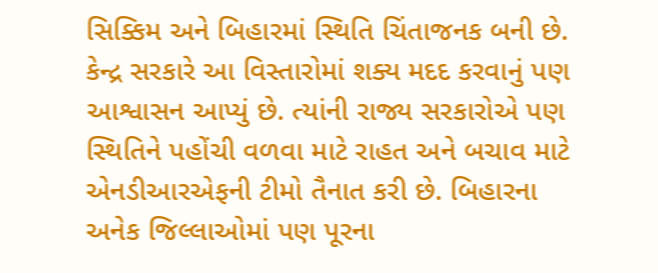સિક્કિમ અને બિહારમાં સ્થિતિ ચિંતાજનક બની છે. કેન્દ્ર સરકારે આ વિસ્તારોમાં શક્ય મદદ કરવાનું પણ આશ્વાસન આપ્યું છે. ત્યાંની રાજ્ય સરકારોએ પણ સ્થિતિને પહોંચી વળવા માટે રાહત અને બચાવ માટે એનડીઆરએફની ટીમો તૈનાત કરી છે. બિહારના અનેક જિલ્લાઓમાં પણ પૂરના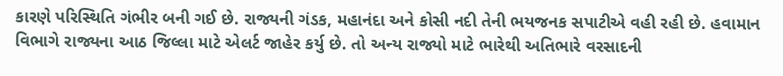કારણે પરિસ્થિતિ ગંભીર બની ગઈ છે. રાજ્યની ગંડક, મહાનંદા અને કોસી નદી તેની ભયજનક સપાટીએ વહી રહી છે. હવામાન વિભાગે રાજ્યના આઠ જિલ્લા માટે એલર્ટ જાહેર કર્યુ છે. તો અન્ય રાજ્યો માટે ભારેથી અતિભારે વરસાદની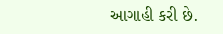આગાહી કરી છે.